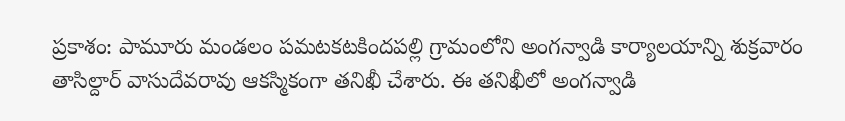ప్రకాశం: పామూరు మండలం పమటకటకిందపల్లి గ్రామంలోని అంగన్వాడి కార్యాలయాన్ని శుక్రవారం తాసిల్దార్ వాసుదేవరావు ఆకస్మికంగా తనిఖీ చేశారు. ఈ తనిఖీలో అంగన్వాడి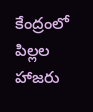కేంద్రంలో పిల్లల హాజరు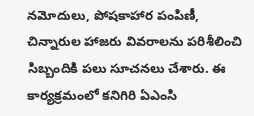నమోదులు, పోషకాహార పంపిణీ, చిన్నారుల హాజరు వివరాలను పరిశీలించి సిబ్బందికి పలు సూచనలు చేశారు. ఈ కార్యక్రమంలో కనిగిరి ఏఎంసి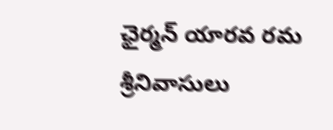ఛైర్మన్ యారవ రమ శ్రీనివాసులు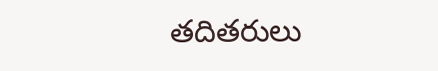తదితరులు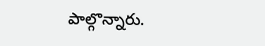పాల్గొన్నారు.